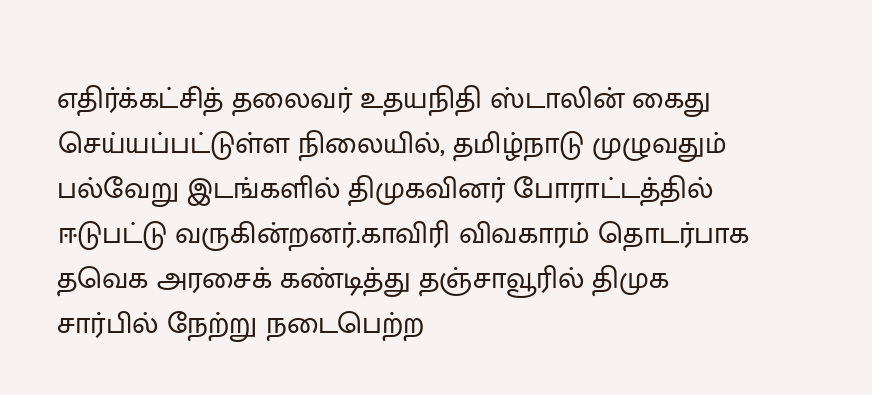எதிர்க்கட்சித் தலைவர் உதயநிதி ஸ்டாலின் கைது செய்யப்பட்டுள்ள நிலையில், தமிழ்நாடு முழுவதும் பல்வேறு இடங்களில் திமுகவினர் போராட்டத்தில் ஈடுபட்டு வருகின்றனர்.காவிரி விவகாரம் தொடர்பாக தவெக அரசைக் கண்டித்து தஞ்சாவூரில் திமுக சார்பில் நேற்று நடைபெற்ற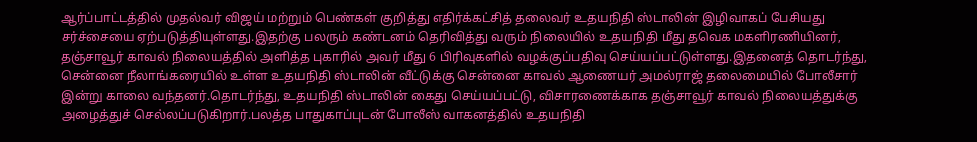ஆர்ப்பாட்டத்தில் முதல்வர் விஜய் மற்றும் பெண்கள் குறித்து எதிர்க்கட்சித் தலைவர் உதயநிதி ஸ்டாலின் இழிவாகப் பேசியது சர்ச்சையை ஏற்படுத்தியுள்ளது.இதற்கு பலரும் கண்டனம் தெரிவித்து வரும் நிலையில் உதயநிதி மீது தவெக மகளிரணியினர், தஞ்சாவூர் காவல் நிலையத்தில் அளித்த புகாரில் அவர் மீது 6 பிரிவுகளில் வழக்குப்பதிவு செய்யப்பட்டுள்ளது.இதனைத் தொடர்ந்து, சென்னை நீலாங்கரையில் உள்ள உதயநிதி ஸ்டாலின் வீட்டுக்கு சென்னை காவல் ஆணையர் அமல்ராஜ் தலைமையில் போலீசார் இன்று காலை வந்தனர்.தொடர்ந்து, உதயநிதி ஸ்டாலின் கைது செய்யப்பட்டு, விசாரணைக்காக தஞ்சாவூர் காவல் நிலையத்துக்கு அழைத்துச் செல்லப்படுகிறார்.பலத்த பாதுகாப்புடன் போலீஸ் வாகனத்தில் உதயநிதி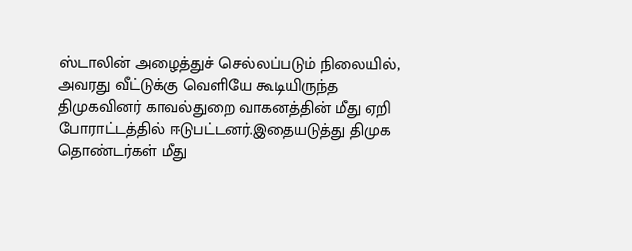ஸ்டாலின் அழைத்துச் செல்லப்படும் நிலையில், அவரது வீட்டுக்கு வெளியே கூடியிருந்த திமுகவினர் காவல்துறை வாகனத்தின் மீது ஏறி போராட்டத்தில் ஈடுபட்டனர்.இதையடுத்து திமுக தொண்டர்கள் மீது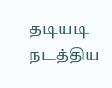தடியடி நடத்திய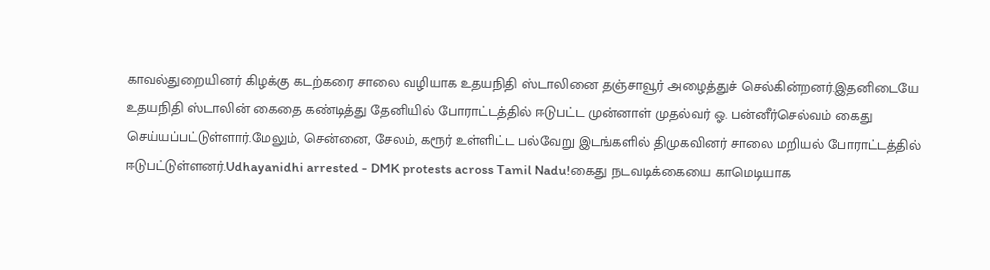காவல்துறையினர் கிழக்கு கடற்கரை சாலை வழியாக உதயநிதி ஸ்டாலினை தஞ்சாவூர் அழைத்துச் செல்கின்றனர்.இதனிடையே உதயநிதி ஸ்டாலின் கைதை கண்டித்து தேனியில் போராட்டத்தில் ஈடுபட்ட முன்னாள் முதல்வர் ஓ. பன்னீர்செல்வம் கைது செய்யப்பட்டுள்ளார்.மேலும், சென்னை, சேலம், கரூர் உள்ளிட்ட பல்வேறு இடங்களில் திமுகவினர் சாலை மறியல் போராட்டத்தில் ஈடுபட்டுள்ளனர்.Udhayanidhi arrested - DMK protests across Tamil Nadu!கைது நடவடிக்கையை காமெடியாக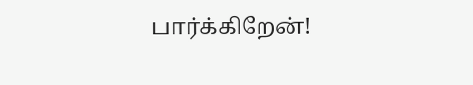பார்க்கிறேன்!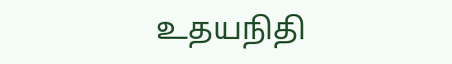உதயநிதி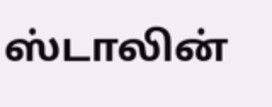ஸ்டாலின்